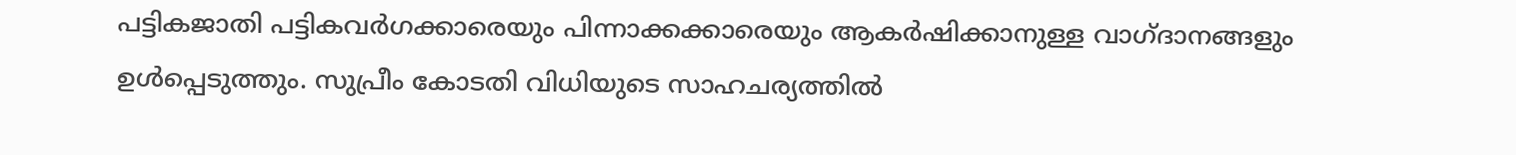പട്ടികജാതി പട്ടികവര്‍ഗക്കാരെയും പിന്നാക്കക്കാരെയും ആകര്‍ഷിക്കാനുള്ള വാഗ്ദാനങ്ങളും ഉള്‍പ്പെടുത്തും. സുപ്രീം കോടതി വിധിയുടെ സാഹചര്യത്തിൽ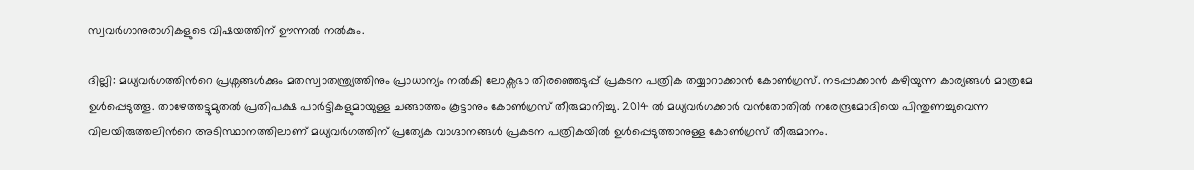സ്വവര്‍ഗാനുരാഗികളുടെ വിഷയത്തിന് ഊന്നൽ നല്‍കും.

ദില്ലി: മധ്യവര്‍ഗത്തിന്‍റെ പ്രശ്നങ്ങള്‍ക്കും മതസ്വാതന്ത്ര്യത്തിനും പ്രാധാന്യം നല്‍കി ലോക്സഭാ തിരഞ്ഞെടുപ്പ് പ്രകടന പത്രിക തയ്യാറാക്കാൻ കോണ്‍ഗ്രസ്. നടപ്പാക്കാൻ കഴിയുന്ന കാര്യങ്ങൾ മാത്രമേ ഉൾപ്പെടുത്തൂ. താഴേത്തട്ടുമുതൽ പ്രതിപക്ഷ പാർട്ടികളുമായുള്ള ചങ്ങാത്തം കൂട്ടാനും കോൺഗ്രസ് തീരുമാനിച്ചു. 2014 ൽ മധ്യവര്‍ഗക്കാര്‍ വന്‍തോതിൽ നരേന്ദ്രമോദിയെ പിന്തുണച്ചുവെന്ന വിലയിരുത്തലിന്‍റെ അടിസ്ഥാനത്തിലാണ് മധ്യവര്‍ഗത്തിന് പ്രത്യേക വാഗ്ദാനങ്ങൾ പ്രകടന പത്രികയിൽ ഉള്‍പ്പെടുത്താനുള്ള കോണ്‍ഗ്രസ് തീരുമാനം.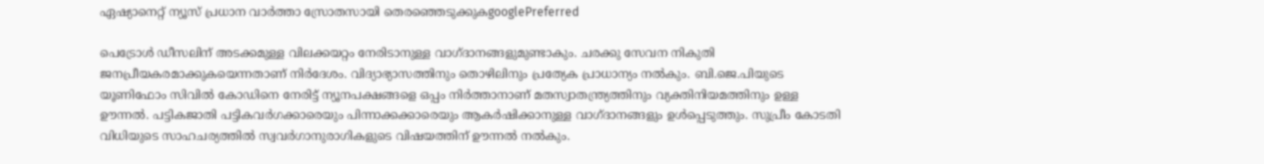ഏഷ്യാനെറ്റ് ന്യൂസ് പ്രധാന വാർത്താ സ്രോതസായി തെരഞ്ഞെടുക്കുകgooglePreferred

പെട്രോള്‍ ഡീസലിന് അടക്കമുള്ള വിലക്കയറ്റം നേരിടാനുള്ള വാഗ്ദാനങ്ങളുമുണ്ടാകും. ചരക്കു സേവന നികുതി ജനപ്രീയകരമാക്കുകയെന്നതാണ് നിര്‍ദേശം. വിദ്യാഭ്യാസത്തിനും തൊഴിലിനും പ്രത്യേക പ്രാധാന്യം നല്‍കും. ബി.ജെ.പിയുടെ യൂണിഫോം സിവിൽ കോഡിനെ നേരിട്ട് ന്യൂനപക്ഷങ്ങളെ ഒപ്പം നിര്‍ത്താനാണ് മതസ്വാതന്ത്ര്യത്തിനും വ്യക്തിനിയമത്തിനും ഉള്ള ഊന്നൽ. പട്ടികജാതി പട്ടികവര്‍ഗക്കാരെയും പിന്നാക്കക്കാരെയും ആകര്‍ഷിക്കാനുള്ള വാഗ്ദാനങ്ങളും ഉള്‍പ്പെടുത്തും. സുപ്രീം കോടതി വിധിയുടെ സാഹചര്യത്തിൽ സ്വവര്‍ഗാനുരാഗികളുടെ വിഷയത്തിന് ഊന്നൽ നല്‍കും.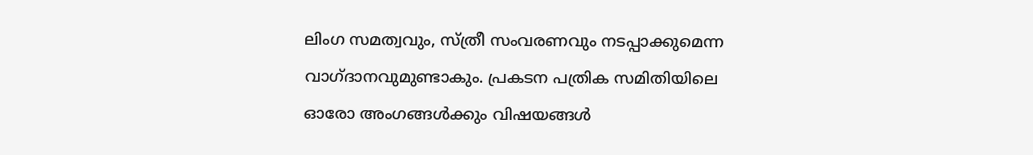ലിംഗ സമത്വവും, സ്ത്രീ സംവരണവും നടപ്പാക്കുമെന്ന വാഗ്ദാനവുമുണ്ടാകും. പ്രകടന പത്രിക സമിതിയിലെ ഓരോ അംഗങ്ങള്‍ക്കും വിഷയങ്ങള്‍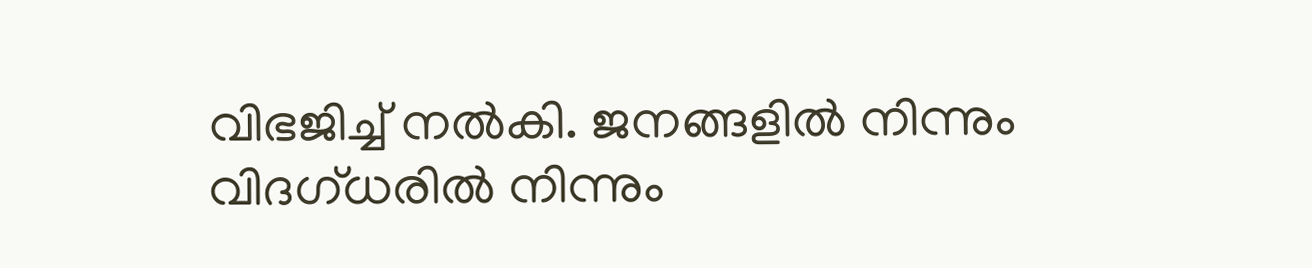വിഭജിച്ച് നല്‍കി. ജനങ്ങളിൽ നിന്നും വിദഗ്ധരിൽ നിന്നും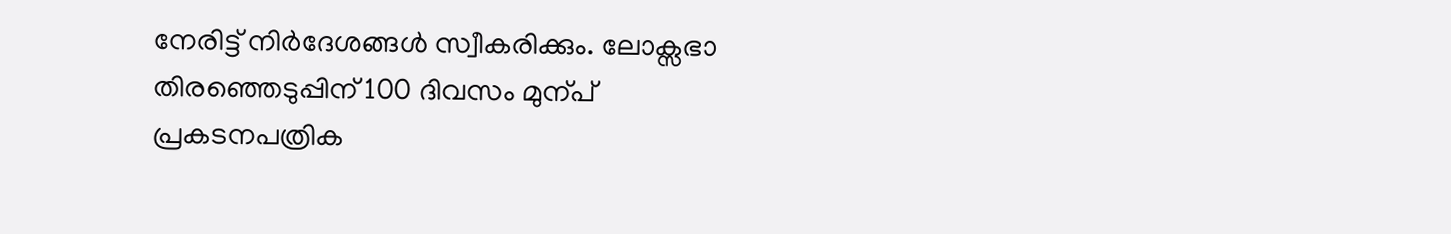നേരിട്ട് നിര്‍ദേശങ്ങള്‍ സ്വീകരിക്കും. ലോക്സഭാ തിരഞ്ഞെടുപ്പിന് 100 ദിവസം മുന്പ് പ്രകടനപത്രിക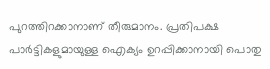പുറത്തിറക്കാനാണ് തീരുമാനം. പ്രതിപക്ഷ പാര്‍ട്ടികളുമായുള്ള ഐക്യം ഉറപ്പിക്കാനായി പൊതു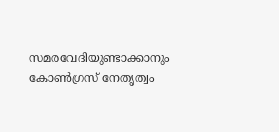സമരവേദിയുണ്ടാക്കാനും കോണ്‍ഗ്രസ് നേതൃത്വം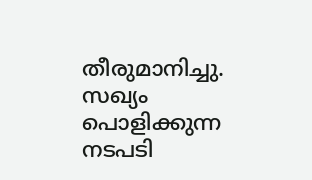തീരുമാനിച്ചു. സഖ്യം പൊളിക്കുന്ന നടപടി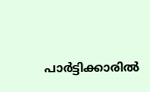പാര്‍ട്ടിക്കാരിൽ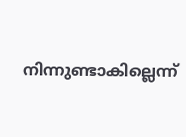നിന്നുണ്ടാകില്ലെന്ന്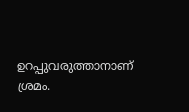ഉറപ്പുവരുത്താനാണ് ശ്രമം.